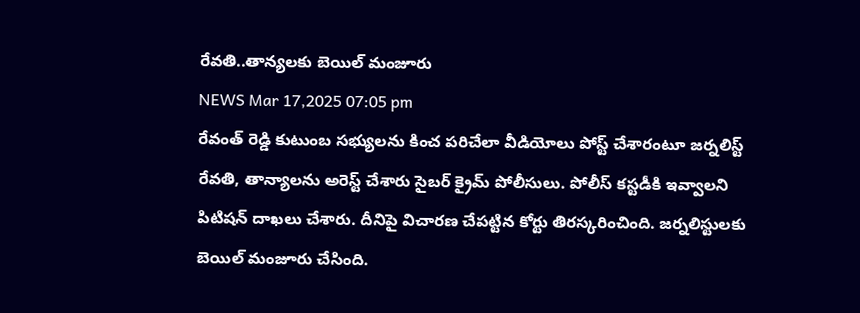రేవతి..తాన్యలకు బెయిల్ మంజూరు
NEWS Mar 17,2025 07:05 pm
రేవంత్ రెడ్డి కుటుంబ సభ్యులను కించ పరిచేలా వీడియోలు పోస్ట్ చేశారంటూ జర్నలిస్ట్ రేవతి, తాన్యాలను అరెస్ట్ చేశారు సైబర్ క్రైమ్ పోలీసులు. పోలీస్ కస్టడీకి ఇవ్వాలని పిటిషన్ దాఖలు చేశారు. దీనిపై విచారణ చేపట్టిన కోర్టు తిరస్కరించింది. జర్నలిస్టులకు బెయిల్ మంజూరు చేసింది.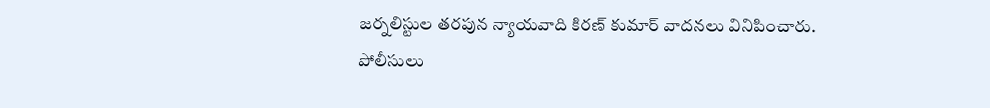జర్నలిస్టుల తరపున న్యాయవాది కిరణ్ కుమార్ వాదనలు వినిపించారు. పోలీసులు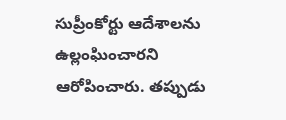సుప్రీంకోర్టు ఆదేశాలను ఉల్లంఘించారని ఆరోపించారు. తప్పుడు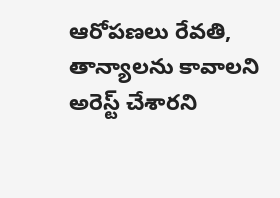ఆరోపణలు రేవతి, తాన్యాలను కావాలని అరెస్ట్ చేశారని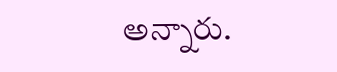అన్నారు.